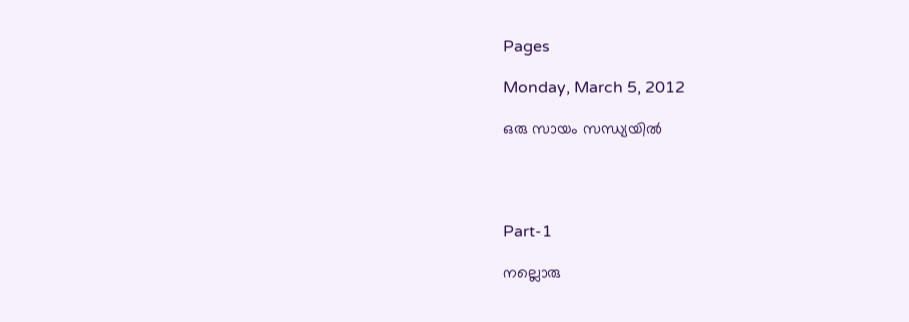Pages

Monday, March 5, 2012

ഒരു സായം സന്ധ്യയില്‍




Part-1

നല്ലൊരു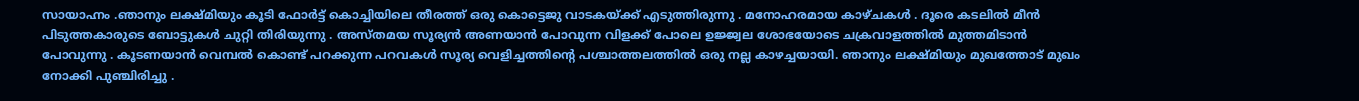സായാഹ്നം .ഞാനും ലക്ഷ്മിയും കൂടി ഫോര്‍ട്ട്‌ കൊച്ചിയിലെ തീരത്ത് ഒരു കൊട്ടെജു വാടകയ്ക്ക് എടുത്തിരുന്നു . മനോഹരമായ കാഴ്ചകള്‍ . ദൂരെ കടലില്‍ മീന്‍ പിടുത്തകാരുടെ ബോട്ടുകള്‍ ചുറ്റി തിരിയുന്നു . അസ്തമയ സൂര്യന്‍ അണയാന്‍ പോവുന്ന വിളക്ക് പോലെ ഉജ്ജ്വല ശോഭയോടെ ചക്രവാളത്തില്‍ മുത്തമിടാന്‍ പോവുന്നു . കൂടണയാന്‍ വെമ്പല്‍ കൊണ്ട് പറക്കുന്ന പറവകള്‍ സൂര്യ വെളിച്ചത്തിന്റെ പശ്ചാത്തലത്തില്‍ ഒരു നല്ല കാഴച്ചയായി. ഞാനും ലക്ഷ്മിയും മുഖത്തോട് മുഖം നോക്കി പുഞ്ചിരിച്ചു .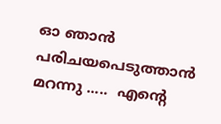ഓ ഞാന്‍ പരിചയപെടുത്താന്‍ മറന്നു .....  എന്റെ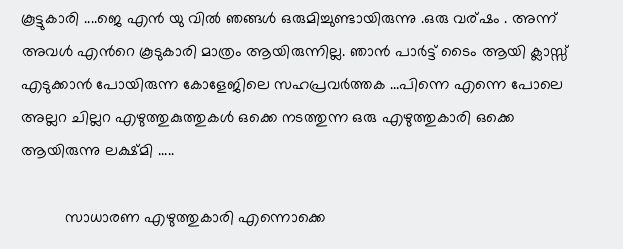കൂട്ടുകാരി ....ജെ എന്‍ യു വില്‍ ഞങ്ങള്‍ ഒരുമിച്ചുണ്ടായിരുന്നു .ഒരു വര്ഷം . അന്ന്  അവള്‍ എന്‍റെ കൂടുകാരി മാത്രം ആയിരുന്നില്ല. ഞാന്‍ പാര്‍ട്ട്‌ ടൈം ആയി ക്ലാസ്സ്‌ എടുക്കാന്‍ പോയിരുന്ന കോളേജിലെ സഹപ്രവര്‍ത്തക ...പിന്നെ എന്നെ പോലെ അല്ലറ ചില്ലറ എഴുത്തുകുത്തുകള്‍ ഒക്കെ നടത്തുന്ന ഒരു എഴുത്തുകാരി ഒക്കെ ആയിരുന്നു ലക്ഷ്മി .....

          സാധാരണ എഴുത്തുകാരി എന്നൊക്കെ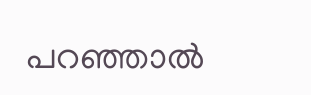പറഞ്ഞാല്‍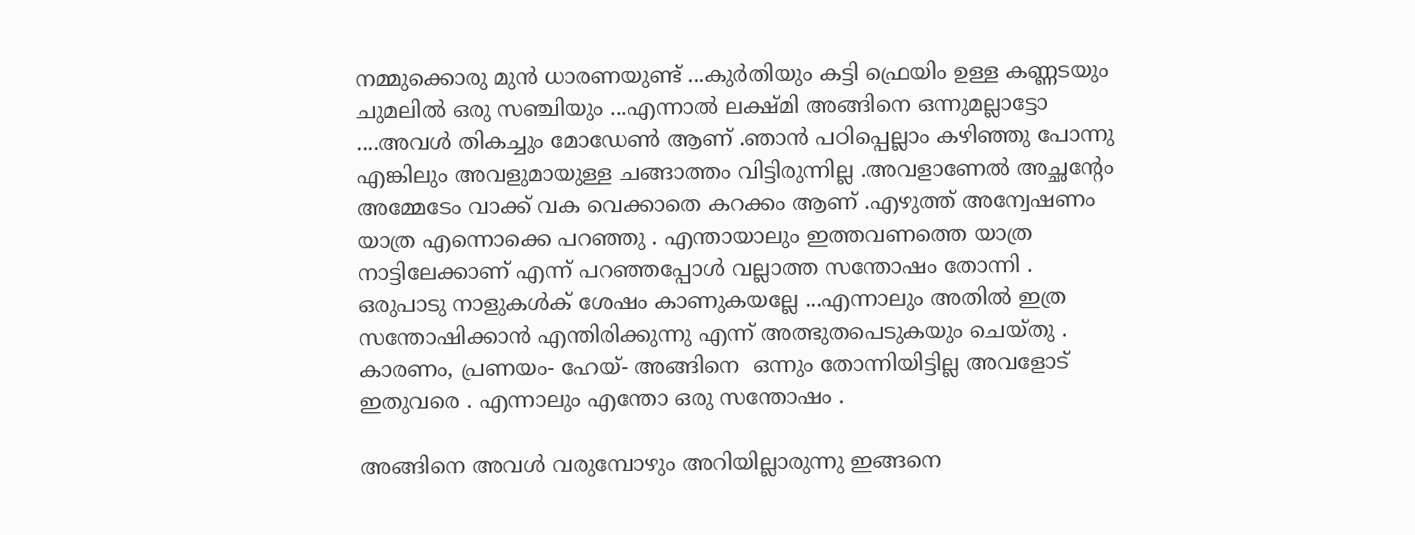നമ്മുക്കൊരു മുന്‍ ധാരണയുണ്ട് ...കുര്‍തിയും കട്ടി ഫ്രെയിം ഉള്ള കണ്ണടയും ചുമലില്‍ ഒരു സഞ്ചിയും ...എന്നാല്‍ ലക്ഷ്മി അങ്ങിനെ ഒന്നുമല്ലാട്ടോ ....അവള്‍ തികച്ചും മോഡേണ്‍ ആണ് .ഞാന്‍ പഠിപ്പെല്ലാം കഴിഞ്ഞു പോന്നു എങ്കിലും അവളുമായുള്ള ചങ്ങാത്തം വിട്ടിരുന്നില്ല .അവളാണേല്‍ അച്ഛന്റേം അമ്മേടേം വാക്ക് വക വെക്കാതെ കറക്കം ആണ് .എഴുത്ത് അന്വേഷണം യാത്ര എന്നൊക്കെ പറഞ്ഞു . എന്തായാലും ഇത്തവണത്തെ യാത്ര നാട്ടിലേക്കാണ്‌ എന്ന് പറഞ്ഞപ്പോള്‍ വല്ലാത്ത സന്തോഷം തോന്നി . ഒരുപാടു നാളുകള്‍ക് ശേഷം കാണുകയല്ലേ ...എന്നാലും അതില്‍ ഇത്ര സന്തോഷിക്കാന്‍ എന്തിരിക്കുന്നു എന്ന് അത്ഭുതപെടുകയും ചെയ്തു . കാരണം, പ്രണയം- ഹേയ്- അങ്ങിനെ  ഒന്നും തോന്നിയിട്ടില്ല അവളോട്‌ ഇതുവരെ . എന്നാലും എന്തോ ഒരു സന്തോഷം .

അങ്ങിനെ അവള്‍ വരുമ്പോഴും അറിയില്ലാരുന്നു ഇങ്ങനെ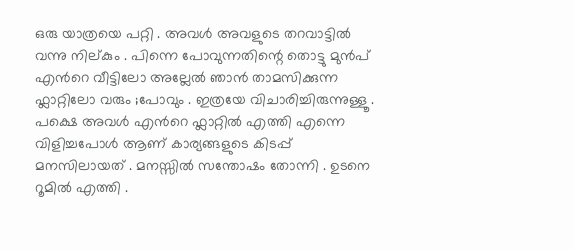ഒരു യാത്രയെ പറ്റി . അവള്‍ അവളുടെ തറവാട്ടില്‍ വന്നു നില്കും . പിന്നെ പോവുന്നതിന്റെ തൊട്ടു മുന്‍പ് എന്‍റെ വീട്ടിലോ അല്ലേല്‍ ഞാന്‍ താമസിക്കുന്ന ഫ്ലാറ്റിലോ വരും ;പോവും . ഇത്രയേ വിചാരിച്ചിരുന്നുള്ളൂ . പക്ഷെ അവള്‍ എന്‍റെ ഫ്ലാറ്റില്‍ എത്തി എന്നെ വിളിച്ചപോള്‍ ആണ് കാര്യങ്ങളുടെ കിടപ്പ് മനസിലായത് . മനസ്സില്‍ സന്തോഷം തോന്നി . ഉടനെ റൂമില്‍ എത്തി .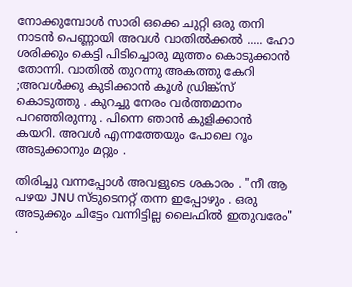നോക്കുമ്പോള്‍ സാരി ഒക്കെ ചുറ്റി ഒരു തനി നാടന്‍ പെണ്ണായി അവള്‍ വാതില്‍ക്കല്‍ ..... ഹോ ശരിക്കും കെട്ടി പിടിച്ചൊരു മുത്തം കൊടുക്കാന്‍ തോന്നി. വാതില്‍ തുറന്നു അകത്തു കേറി ;അവള്‍ക്കു കുടിക്കാന്‍ കൂള്‍ ഡ്രിങ്ക്സ് കൊടുത്തു . കുറച്ചു നേരം വര്‍ത്തമാനം പറഞ്ഞിരുന്നു . പിന്നെ ഞാന്‍ കുളിക്കാന്‍ കയറി. അവള്‍ എന്നത്തേയും പോലെ റൂം അടുക്കാനും മറ്റും .

തിരിച്ചു വന്നപ്പോള്‍ അവളുടെ ശകാരം . "നീ ആ പഴയ JNU സ്ടുടെനറ്റ്‌ തന്ന ഇപ്പോഴും . ഒരു അടുക്കും ചിട്ടേം വന്നിട്ടില്ല ലൈഫില്‍ ഇതുവരേം" .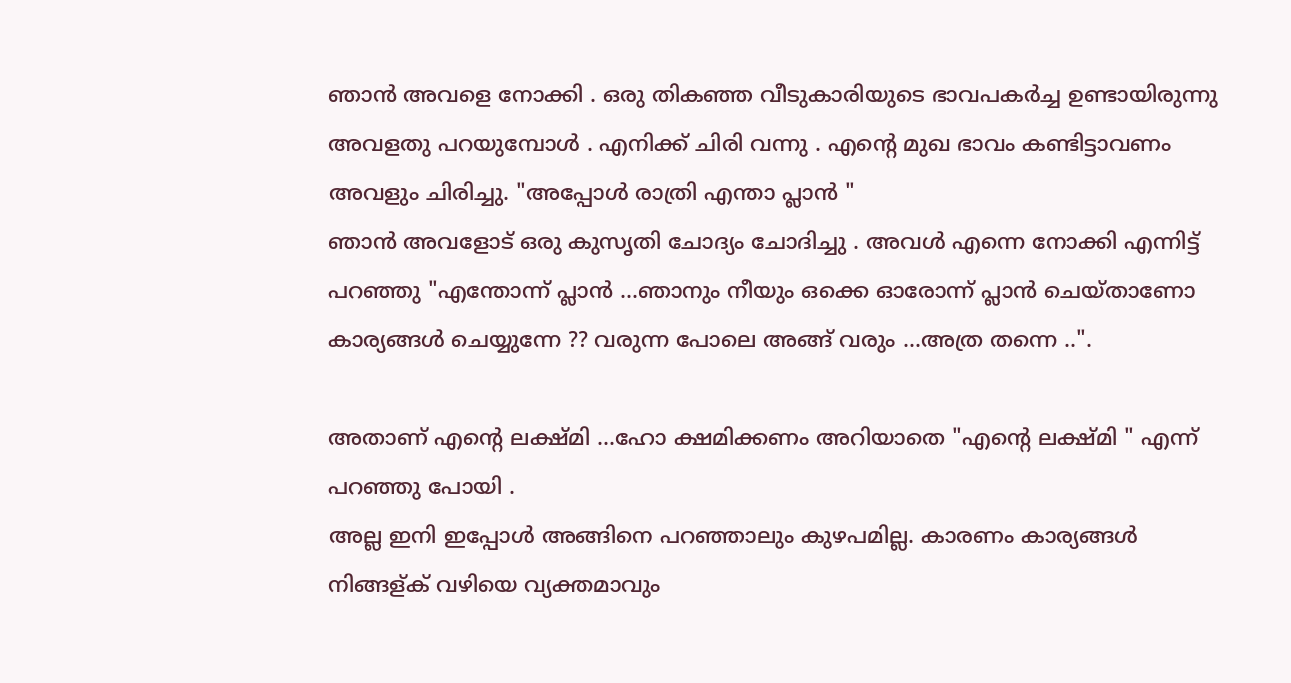ഞാന്‍ അവളെ നോക്കി . ഒരു തികഞ്ഞ വീടുകാരിയുടെ ഭാവപകര്‍ച്ച ഉണ്ടായിരുന്നു അവളതു പറയുമ്പോള്‍ . എനിക്ക് ചിരി വന്നു . എന്‍റെ മുഖ ഭാവം കണ്ടിട്ടാവണം അവളും ചിരിച്ചു. "അപ്പോള്‍ രാത്രി എന്താ പ്ലാന്‍ "
ഞാന്‍ അവളോട്‌ ഒരു കുസൃതി ചോദ്യം ചോദിച്ചു . അവള്‍ എന്നെ നോക്കി എന്നിട്ട് പറഞ്ഞു "എന്തോന്ന് പ്ലാന്‍ ...ഞാനും നീയും ഒക്കെ ഓരോന്ന് പ്ലാന്‍ ചെയ്താണോ കാര്യങ്ങള്‍ ചെയ്യുന്നേ ?? വരുന്ന പോലെ അങ്ങ് വരും ...അത്ര തന്നെ ..".

അതാണ് എന്‍റെ ലക്ഷ്മി ...ഹോ ക്ഷമിക്കണം അറിയാതെ "എന്‍റെ ലക്ഷ്മി " എന്ന് പറഞ്ഞു പോയി .
അല്ല ഇനി ഇപ്പോള്‍ അങ്ങിനെ പറഞ്ഞാലും കുഴപമില്ല. കാരണം കാര്യങ്ങള്‍ നിങ്ങള്ക് വഴിയെ വ്യക്തമാവും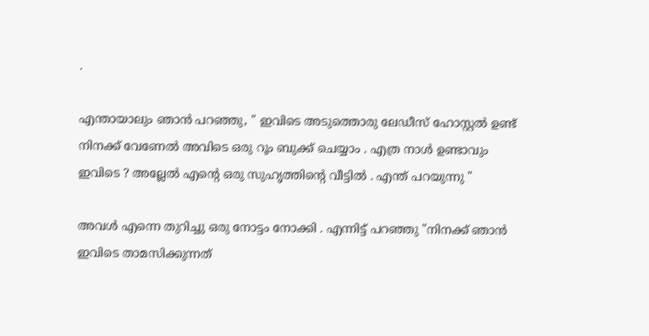.

എന്തായാലും ഞാന്‍ പറഞ്ഞു, " ഇവിടെ അടുത്തൊരു ലേഡീസ് ഹോസ്റ്റല്‍ ഉണ്ട് നിനക്ക് വേണേല്‍ അവിടെ ഒരു റൂം ബുക്ക്‌ ചെയ്യാം . എത്ര നാള്‍ ഉണ്ടാവും ഇവിടെ ? അല്ലേല്‍ എന്‍റെ ഒരു സുഹൃത്തിന്റെ വീട്ടില്‍ . എന്ത് പറയുന്നു "

അവള്‍ എന്നെ തുറിച്ചു ഒരു നോട്ടം നോക്കി . എന്നിട്ട് പറഞ്ഞു "നിനക്ക് ഞാന്‍ ഇവിടെ താമസിക്കുന്നത്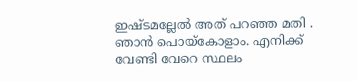ഇഷ്ടമല്ലേല്‍ അത് പറഞ്ഞ മതി . ഞാന്‍ പൊയ്കോളാം. എനിക്ക് വേണ്ടി വേറെ സ്ഥലം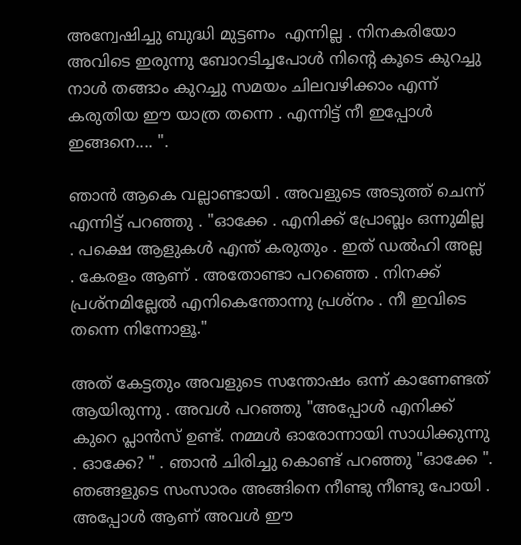അന്വേഷിച്ചു ബുദ്ധി മുട്ടണം  എന്നില്ല . നിനകരിയോ അവിടെ ഇരുന്നു ബോറടിച്ചപോള്‍ നിന്റെ കൂടെ കുറച്ചു നാള്‍ തങ്ങാം കുറച്ചു സമയം ചിലവഴിക്കാം എന്ന് കരുതിയ ഈ യാത്ര തന്നെ . എന്നിട്ട് നീ ഇപ്പോള്‍ ഇങ്ങനെ.... ".

ഞാന്‍ ആകെ വല്ലാണ്ടായി . അവളുടെ അടുത്ത് ചെന്ന് എന്നിട്ട് പറഞ്ഞു . "ഓക്കേ . എനിക്ക് പ്രോബ്ലം ഒന്നുമില്ല . പക്ഷെ ആളുകള്‍ എന്ത് കരുതും . ഇത് ഡല്‍ഹി അല്ല . കേരളം ആണ് . അതോണ്ടാ പറഞ്ഞെ . നിനക്ക് പ്രശ്നമില്ലേല്‍ എനികെന്തോന്നു പ്രശ്നം . നീ ഇവിടെ തന്നെ നിന്നോളൂ."

അത് കേട്ടതും അവളുടെ സന്തോഷം ഒന്ന് കാണേണ്ടത് ആയിരുന്നു . അവള്‍ പറഞ്ഞു "അപ്പോള്‍ എനിക്ക് കുറെ പ്ലാന്‍സ് ഉണ്ട്. നമ്മള്‍ ഓരോന്നായി സാധിക്കുന്നു . ഓക്കേ? " . ഞാന്‍ ചിരിച്ചു കൊണ്ട് പറഞ്ഞു "ഓക്കേ ". ഞങ്ങളുടെ സംസാരം അങ്ങിനെ നീണ്ടു നീണ്ടു പോയി . അപ്പോള്‍ ആണ് അവള്‍ ഈ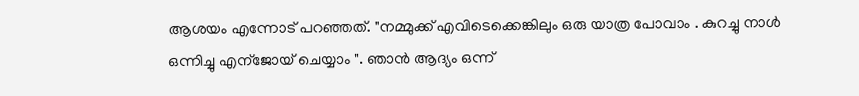ആശയം എന്നോട് പറഞ്ഞത്. "നമ്മുക്ക് എവിടെക്കെങ്കിലും ഒരു യാത്ര പോവാം . കുറച്ചു നാള്‍ ഒന്നിച്ചു എന്ജോയ്‌ ചെയ്യാം ". ഞാന്‍ ആദ്യം ഒന്ന്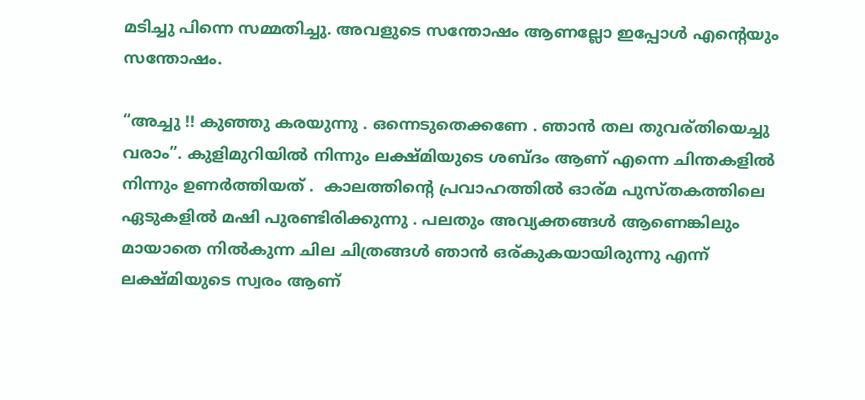മടിച്ചു പിന്നെ സമ്മതിച്ചു. അവളുടെ സന്തോഷം ആണല്ലോ ഇപ്പോള്‍ എന്റെയും സന്തോഷം.

“അച്ചു !! കുഞ്ഞു കരയുന്നു . ഒന്നെടുതെക്കണേ . ഞാന്‍ തല തുവര്തിയെച്ചു വരാം”. കുളിമുറിയില്‍ നിന്നും ലക്ഷ്മിയുടെ ശബ്ദം ആണ് എന്നെ ചിന്തകളില്‍ നിന്നും ഉണര്‍ത്തിയത് .  കാലത്തിന്റെ പ്രവാഹത്തില്‍ ഓര്മ പുസ്തകത്തിലെ ഏടുകളില്‍ മഷി പുരണ്ടിരിക്കുന്നു . പലതും അവ്യക്തങ്ങള്‍ ആണെങ്കിലും മായാതെ നില്‍കുന്ന ചില ചിത്രങ്ങള്‍ ഞാന്‍ ഒര്കുകയായിരുന്നു എന്ന് ലക്ഷ്മിയുടെ സ്വരം ആണ്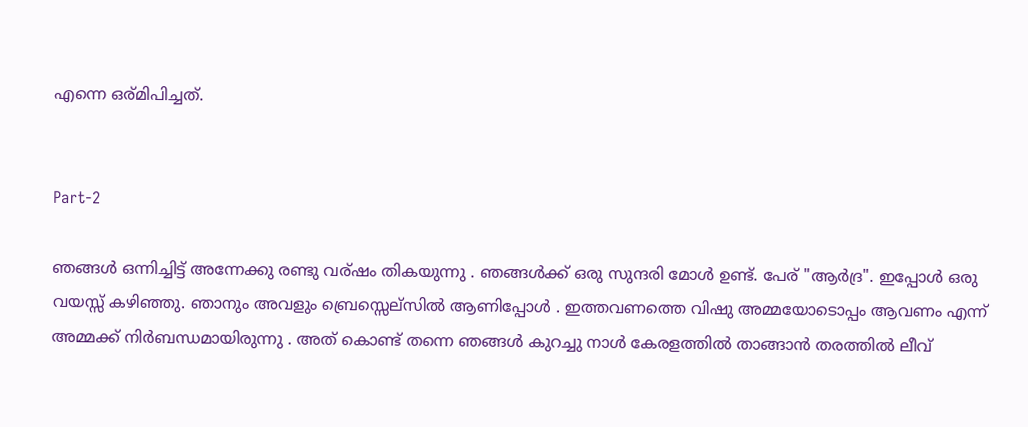എന്നെ ഒര്മിപിച്ചത്.


Part-2

ഞങ്ങള്‍ ഒന്നിച്ചിട്ട് അന്നേക്കു രണ്ടു വര്ഷം തികയുന്നു . ഞങ്ങള്‍ക്ക് ഒരു സുന്ദരി മോള്‍ ഉണ്ട്. പേര് "ആര്‍ദ്ര". ഇപ്പോള്‍ ഒരു വയസ്സ് കഴിഞ്ഞു. ഞാനും അവളും ബ്രെസ്സെല്സില്‍ ആണിപ്പോള്‍ . ഇത്തവണത്തെ വിഷു അമ്മയോടൊപ്പം ആവണം എന്ന് അമ്മക്ക് നിര്‍ബന്ധമായിരുന്നു . അത് കൊണ്ട് തന്നെ ഞങ്ങള്‍ കുറച്ചു നാള്‍ കേരളത്തില്‍ താങ്ങാന്‍ തരത്തില്‍ ലീവ്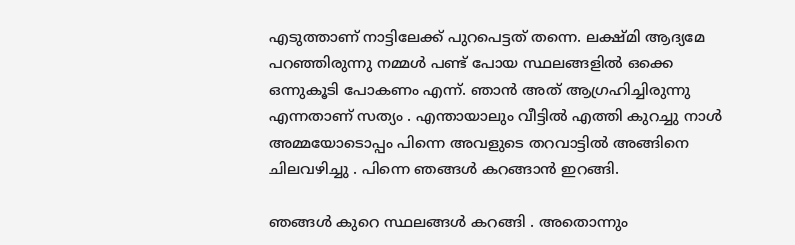എടുത്താണ് നാട്ടിലേക്ക് പുറപെട്ടത്‌ തന്നെ. ലക്ഷ്മി ആദ്യമേ പറഞ്ഞിരുന്നു നമ്മള്‍ പണ്ട് പോയ സ്ഥലങ്ങളില്‍ ഒക്കെ ഒന്നുകൂടി പോകണം എന്ന്. ഞാന്‍ അത് ആഗ്രഹിച്ചിരുന്നു എന്നതാണ് സത്യം . എന്തായാലും വീട്ടില്‍ എത്തി കുറച്ചു നാള്‍ അമ്മയോടൊപ്പം പിന്നെ അവളുടെ തറവാട്ടില്‍ അങ്ങിനെ ചിലവഴിച്ചു . പിന്നെ ഞങ്ങള്‍ കറങ്ങാന്‍ ഇറങ്ങി.

ഞങ്ങള്‍ കുറെ സ്ഥലങ്ങള്‍ കറങ്ങി . അതൊന്നും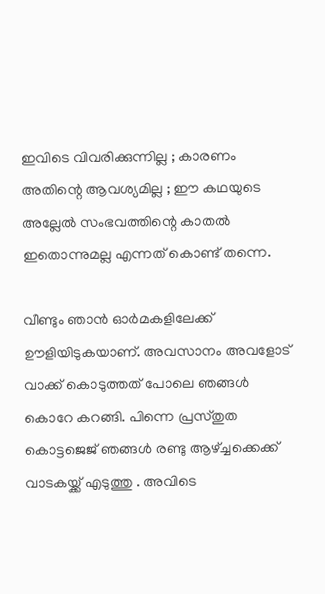ഇവിടെ വിവരിക്കുന്നില്ല ; കാരണം അതിന്റെ ആവശ്യമില്ല ; ഈ കഥയുടെ അല്ലേല്‍ സംഭവത്തിന്റെ കാതല്‍ ഇതൊന്നുമല്ല എന്നത് കൊണ്ട് തന്നെ.

വീണ്ടും ഞാന്‍ ഓര്‍മകളിലേക്ക് ഊളിയിടുകയാണ്. അവസാനം അവളോട്‌ വാക്ക് കൊടുത്തത് പോലെ ഞങ്ങള്‍ കൊറേ കറങ്ങി. പിന്നെ പ്രസ്തുത കൊട്ടജെജ് ഞങ്ങള്‍ രണ്ടു ആഴ്ച്ചക്കെക്ക് വാടകയ്ക്ക് എടുത്തു . അവിടെ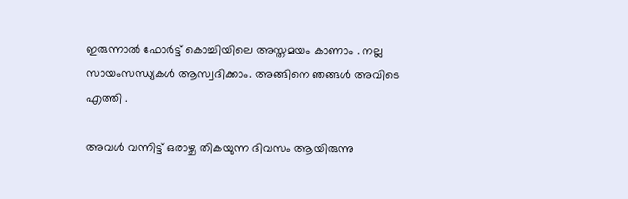ഇരുന്നാല്‍ ഫോര്‍ട്ട്‌ കൊച്ചിയിലെ അസ്തമയം കാണാം . നല്ല സായംസന്ധ്യകള്‍ ആസ്വദിക്കാം. അങ്ങിനെ ഞങ്ങള്‍ അവിടെ എത്തി .

അവള്‍ വന്നിട്ട് ഒരാഴ്ച തികയുന്ന ദിവസം ആയിരുന്നു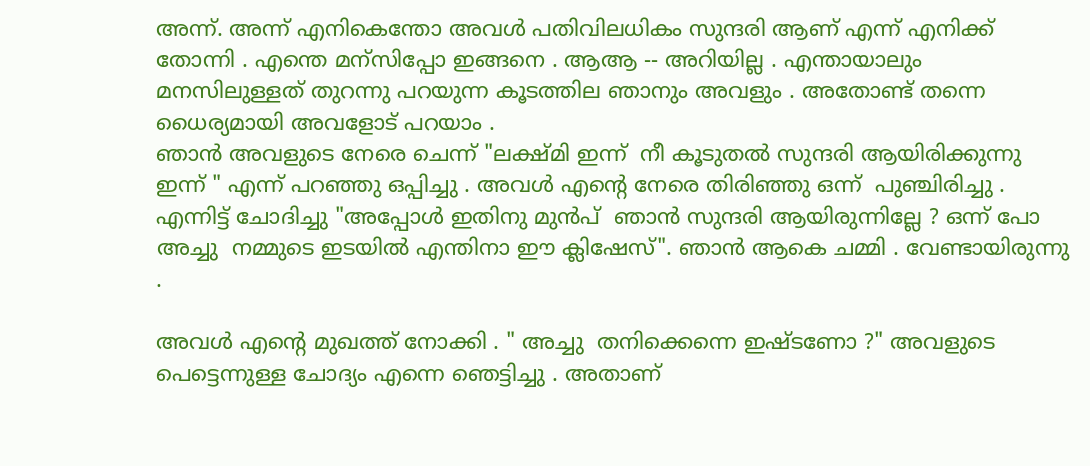അന്ന്. അന്ന് എനികെന്തോ അവള്‍ പതിവിലധികം സുന്ദരി ആണ് എന്ന് എനിക്ക്  തോന്നി . എന്തെ മന്സിപ്പോ ഇങ്ങനെ . ആആ -- അറിയില്ല . എന്തായാലും മനസിലുള്ളത് തുറന്നു പറയുന്ന കൂടത്തില ഞാനും അവളും . അതോണ്ട് തന്നെ ധൈര്യമായി അവളോട്‌ പറയാം .
ഞാന്‍ അവളുടെ നേരെ ചെന്ന് "ലക്ഷ്മി ഇന്ന്  നീ കൂടുതല്‍ സുന്ദരി ആയിരിക്കുന്നു ഇന്ന് " എന്ന് പറഞ്ഞു ഒപ്പിച്ചു . അവള്‍ എന്‍റെ നേരെ തിരിഞ്ഞു ഒന്ന്  പുഞ്ചിരിച്ചു . എന്നിട്ട് ചോദിച്ചു "അപ്പോള്‍ ഇതിനു മുന്‍പ്  ഞാന്‍ സുന്ദരി ആയിരുന്നില്ലേ ? ഒന്ന് പോ അച്ചു  നമ്മുടെ ഇടയില്‍ എന്തിനാ ഈ ക്ലിഷേസ്". ഞാന്‍ ആകെ ചമ്മി . വേണ്ടായിരുന്നു .

അവള്‍ എന്‍റെ മുഖത്ത് നോക്കി . " അച്ചു  തനിക്കെന്നെ ഇഷ്ടണോ ?" അവളുടെ പെട്ടെന്നുള്ള ചോദ്യം എന്നെ ഞെട്ടിച്ചു . അതാണ്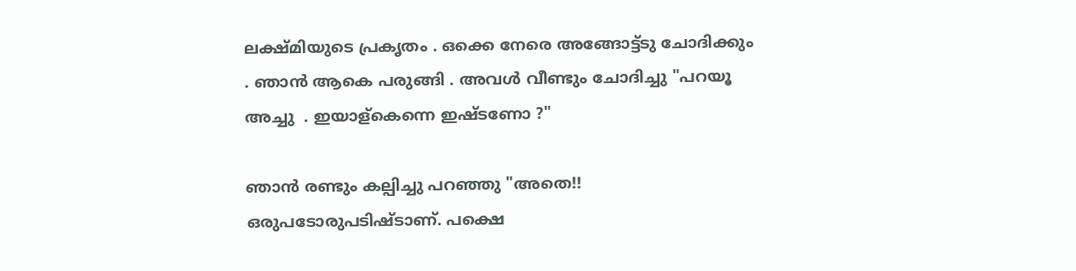ലക്ഷ്മിയുടെ പ്രകൃതം . ഒക്കെ നേരെ അങ്ങോട്ട്ടു ചോദിക്കും . ഞാന്‍ ആകെ പരുങ്ങി . അവള്‍ വീണ്ടും ചോദിച്ചു "പറയൂ അച്ചു  . ഇയാള്കെന്നെ ഇഷ്ടണോ ?"

ഞാന്‍ രണ്ടും കല്പിച്ചു പറഞ്ഞു "അതെ!! ഒരുപടോരുപടിഷ്ടാണ്. പക്ഷെ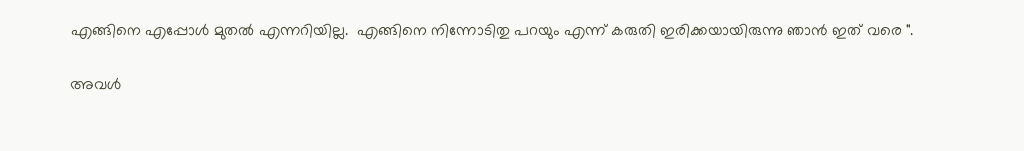എങ്ങിനെ എപ്പോള്‍ മുതല്‍ എന്നറിയില്ല.  എങ്ങിനെ നിന്നോടിതു പറയും എന്ന് കരുതി ഇരിക്കയായിരുന്നു ഞാന്‍ ഇത് വരെ ".

അവള്‍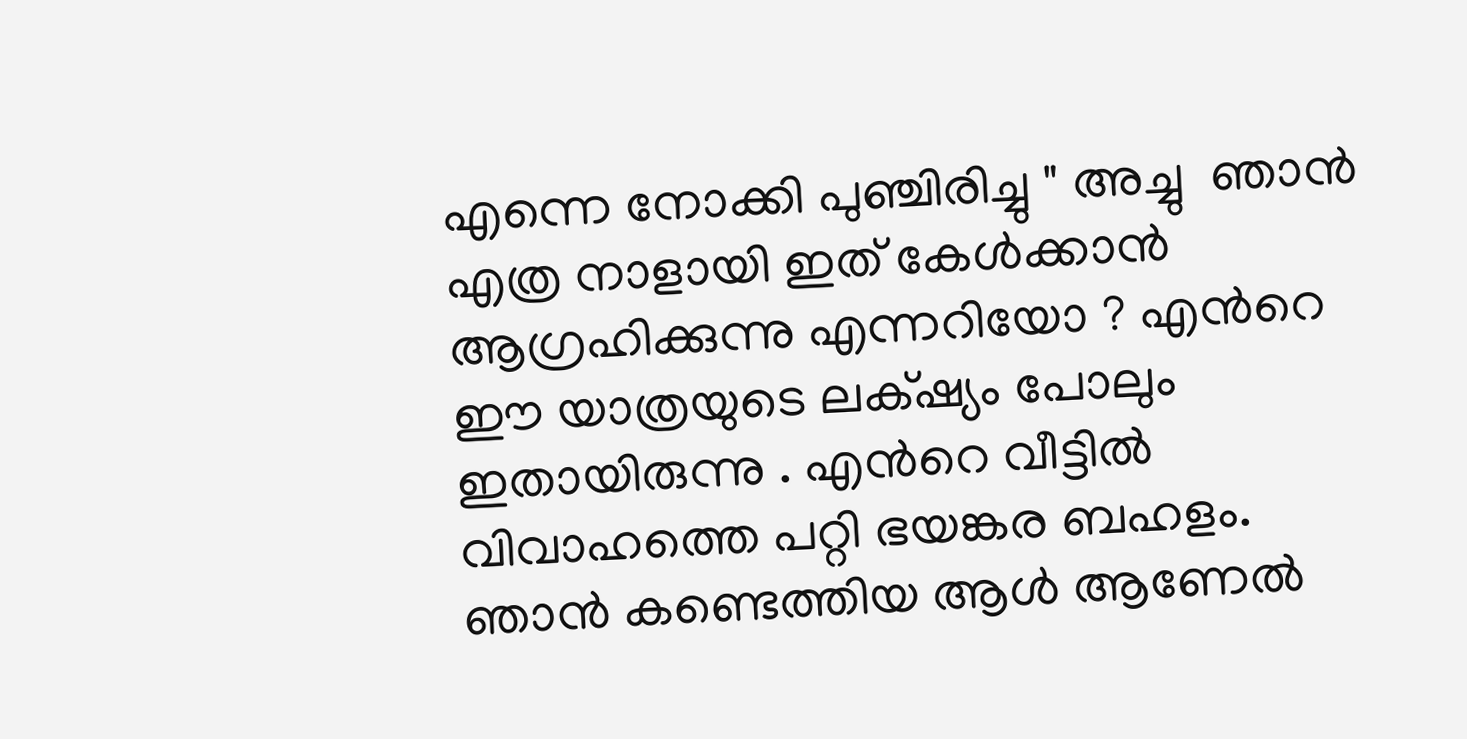എന്നെ നോക്കി പുഞ്ചിരിച്ചു " അച്ചു  ഞാന്‍ എത്ര നാളായി ഇത് കേള്‍ക്കാന്‍ ആഗ്രഹിക്കുന്നു എന്നറിയോ ? എന്‍റെ ഈ യാത്രയുടെ ലക്‌ഷ്യം പോലും ഇതായിരുന്നു . എന്‍റെ വീട്ടില്‍ വിവാഹത്തെ പറ്റി ഭയങ്കര ബഹളം. ഞാന്‍ കണ്ടെത്തിയ ആള്‍ ആണേല്‍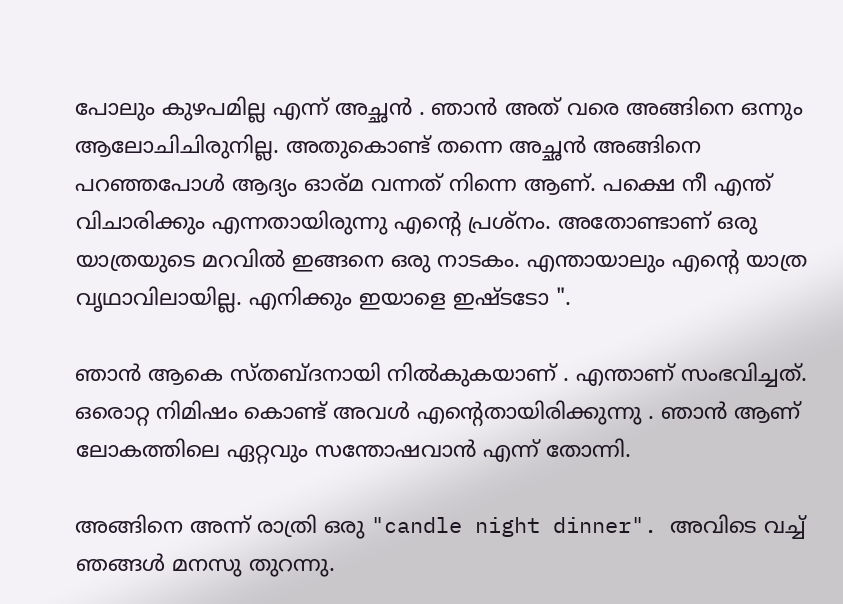പോലും കുഴപമില്ല എന്ന് അച്ഛന്‍ . ഞാന്‍ അത് വരെ അങ്ങിനെ ഒന്നും ആലോചിചിരുനില്ല. അതുകൊണ്ട് തന്നെ അച്ഛന്‍ അങ്ങിനെ പറഞ്ഞപോള്‍ ആദ്യം ഓര്മ വന്നത് നിന്നെ ആണ്. പക്ഷെ നീ എന്ത് വിചാരിക്കും എന്നതായിരുന്നു എന്‍റെ പ്രശ്നം. അതോണ്ടാണ് ഒരു യാത്രയുടെ മറവില്‍ ഇങ്ങനെ ഒരു നാടകം. എന്തായാലും എന്‍റെ യാത്ര വൃഥാവിലായില്ല. എനിക്കും ഇയാളെ ഇഷ്ടടോ ".

ഞാന്‍ ആകെ സ്തബ്ദനായി നില്‍കുകയാണ്‌ . എന്താണ് സംഭവിച്ചത്. ഒരൊറ്റ നിമിഷം കൊണ്ട് അവള്‍ എന്റെതായിരിക്കുന്നു . ഞാന്‍ ആണ് ലോകത്തിലെ ഏറ്റവും സന്തോഷവാന്‍ എന്ന് തോന്നി.

അങ്ങിനെ അന്ന് രാത്രി ഒരു "candle night dinner". അവിടെ വച്ച് ഞങ്ങള്‍ മനസു തുറന്നു.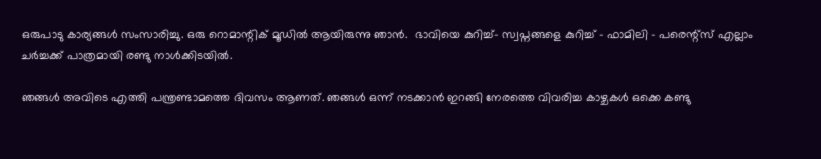ഒരുപാടു കാര്യങ്ങള്‍ സംസാരിച്ചു. ഒരു റൊമാന്റിക്‌ മൂഡില്‍ ആയിരുന്നു ഞാന്‍.  ഭാവിയെ കുറിച്ച്- സ്വപ്നങ്ങളെ കുറിച്ച് - ഫാമിലി - പരെന്റ്സ്‌ എല്ലാം ചര്‍ച്ചക്ക് പാത്രമായി രണ്ടു നാള്‍ക്കിടയില്‍.

ഞങ്ങള്‍ അവിടെ എത്തി പന്ത്രണ്ടാമത്തെ ദിവസം ആണത്. ഞങ്ങള്‍ ഒന്ന് നടക്കാന്‍ ഇറങ്ങി നേരത്തെ വിവരിച്ച കാഴ്ചകള്‍ ഒക്കെ കണ്ടു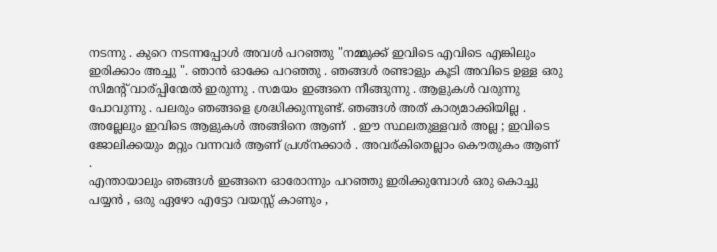നടന്നു . കുറെ നടന്നപ്പോള്‍ അവള്‍ പറഞ്ഞു "നമ്മുക്ക് ഇവിടെ എവിടെ എങ്കിലും ഇരിക്കാം അച്ചു ". ഞാന്‍ ഓക്കേ പറഞ്ഞു . ഞങ്ങള്‍ രണ്ടാളും കൂടി അവിടെ ഉള്ള ഒരു സിമന്റ്‌ വാര്പ്പിന്മേല്‍ ഇരുന്നു . സമയം ഇങ്ങനെ നീങ്ങുന്നു . ആളുകള്‍ വരുന്നു പോവുന്നു . പലരും ഞങ്ങളെ ശ്രദ്ധിക്കുന്നുണ്ട്. ഞങ്ങള്‍ അത് കാര്യമാക്കിയില്ല . അല്ലേലും ഇവിടെ ആളുകള്‍ അങ്ങിനെ ആണ്  . ഈ സ്ഥലതുള്ളവര്‍ അല്ല ; ഇവിടെ ജോലിക്കയും മറ്റും വന്നവര്‍ ആണ് പ്രശ്നക്കാര്‍ . അവര്കിതെല്ലാം കൌതുകം ആണ് .
എന്തായാലും ഞങ്ങള്‍ ഇങ്ങനെ ഓരോന്നും പറഞ്ഞു ഇരിക്കുമ്പോള്‍ ഒരു കൊച്ചു പയ്യന്‍ , ഒരു ഏഴോ എട്ടോ വയസ്സ് കാണും ,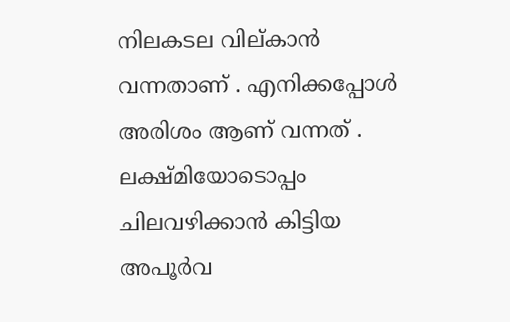നിലകടല വില്കാന്‍ വന്നതാണ്‌ . എനിക്കപ്പോള്‍ അരിശം ആണ് വന്നത് . ലക്ഷ്മിയോടൊപ്പം ചിലവഴിക്കാന്‍ കിട്ടിയ അപൂര്‍വ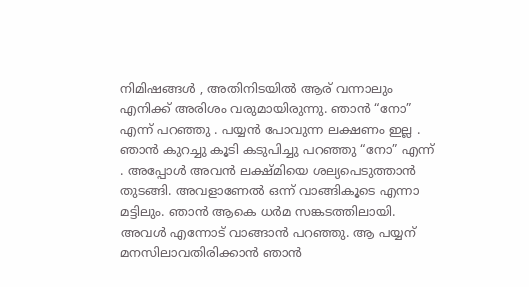നിമിഷങ്ങള്‍ , അതിനിടയില്‍ ആര് വന്നാലും എനിക്ക് അരിശം വരുമായിരുന്നു. ഞാന്‍ “നോ” എന്ന് പറഞ്ഞു . പയ്യന്‍ പോവുന്ന ലക്ഷണം ഇല്ല . ഞാന്‍ കുറച്ചു കൂടി കടുപിച്ചു പറഞ്ഞു “നോ” എന്ന് . അപ്പോള്‍ അവന്‍ ലക്ഷ്മിയെ ശല്യപെടുത്താന്‍ തുടങ്ങി. അവളാണേല്‍ ഒന്ന് വാങ്ങികൂടെ എന്നാ മട്ടിലും. ഞാന്‍ ആകെ ധര്‍മ സങ്കടത്തിലായി. അവള്‍ എന്നോട് വാങ്ങാന്‍ പറഞ്ഞു. ആ പയ്യന് മനസിലാവതിരിക്കാന്‍ ഞാന്‍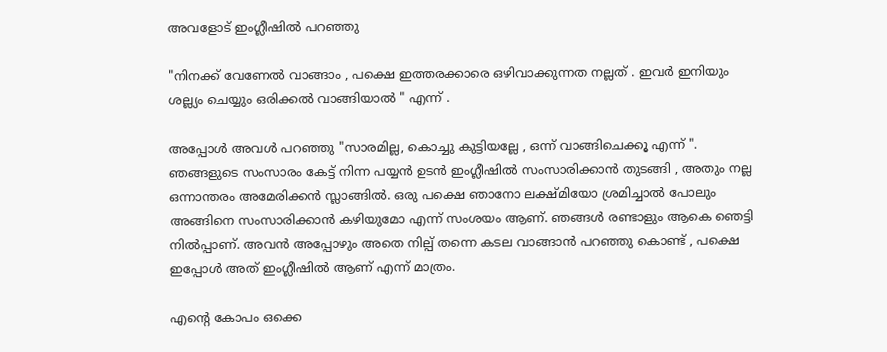അവളോട്‌ ഇംഗ്ലീഷില്‍ പറഞ്ഞു

"നിനക്ക് വേണേല്‍ വാങ്ങാം , പക്ഷെ ഇത്തരക്കാരെ ഒഴിവാക്കുന്നത നല്ലത് . ഇവര്‍ ഇനിയും ശല്ല്യം ചെയ്യും ഒരിക്കല്‍ വാങ്ങിയാല്‍ " എന്ന് .

അപ്പോള്‍ അവള്‍ പറഞ്ഞു "സാരമില്ല, കൊച്ചു കുട്ടിയല്ലേ , ഒന്ന് വാങ്ങിചെക്കൂ എന്ന് ". ഞങ്ങളുടെ സംസാരം കേട്ട് നിന്ന പയ്യന്‍ ഉടന്‍ ഇംഗ്ലീഷില്‍ സംസാരിക്കാന്‍ തുടങ്ങി , അതും നല്ല ഒന്നാന്തരം അമേരിക്കന്‍ സ്ലാങ്ങില്‍. ഒരു പക്ഷെ ഞാനോ ലക്ഷ്മിയോ ശ്രമിച്ചാല്‍ പോലും അങ്ങിനെ സംസാരിക്കാന്‍ കഴിയുമോ എന്ന് സംശയം ആണ്. ഞങ്ങള്‍ രണ്ടാളും ആകെ ഞെട്ടി നില്‍പ്പാണ്. അവന്‍ അപ്പോഴും അതെ നില്പ് തന്നെ കടല വാങ്ങാന്‍ പറഞ്ഞു കൊണ്ട് , പക്ഷെ ഇപ്പോള്‍ അത് ഇംഗ്ലീഷില്‍ ആണ് എന്ന് മാത്രം.

എന്‍റെ കോപം ഒക്കെ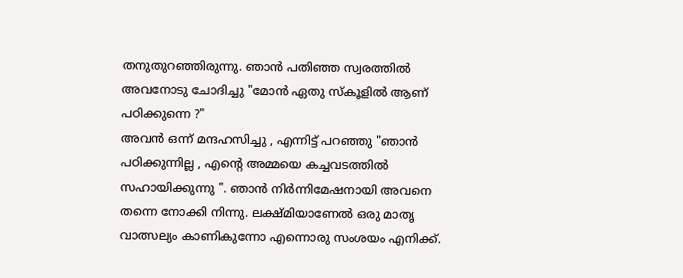തനുതുറഞ്ഞിരുന്നു. ഞാന്‍ പതിഞ്ഞ സ്വരത്തില്‍ അവനോടു ചോദിച്ചു "മോന്‍ ഏതു സ്കൂളില്‍ ആണ് പഠിക്കുന്നെ ?"
അവന്‍ ഒന്ന് മന്ദഹസിച്ചു , എന്നിട്ട് പറഞ്ഞു "ഞാന്‍ പഠിക്കുന്നില്ല , എന്‍റെ അമ്മയെ കച്ചവടത്തില്‍ സഹായിക്കുന്നു ". ഞാന്‍ നിര്‍ന്നിമേഷനായി അവനെ തന്നെ നോക്കി നിന്നു. ലക്ഷ്മിയാണേല്‍ ഒരു മാതൃ വാത്സല്യം കാണികുന്നോ എന്നൊരു സംശയം എനിക്ക്.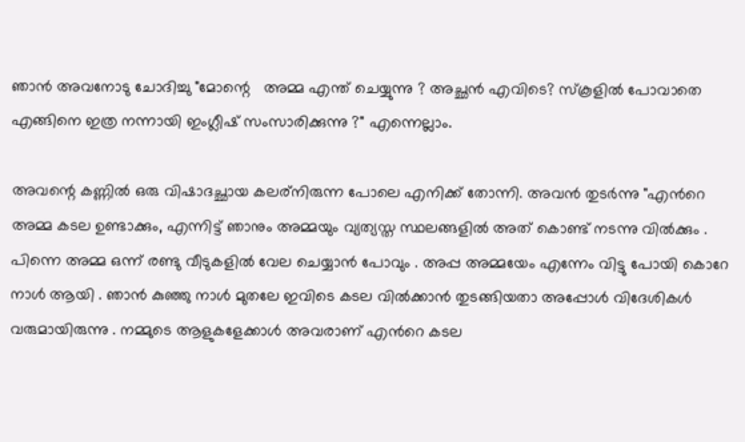ഞാന്‍ അവനോടു ചോദിച്ചു "മോന്റെ   അമ്മ എന്ത് ചെയ്യുന്നു ? അച്ഛന്‍ എവിടെ? സ്കൂളില്‍ പോവാതെ എങ്ങിനെ ഇത്ര നന്നായി ഇംഗ്ലീഷ് സംസാരിക്കുന്നു ?" എന്നെല്ലാം.

അവന്റെ കണ്ണില്‍ ഒരു വിഷാദച്ഛായ കലര്നിരുന്ന പോലെ എനിക്ക് തോന്നി. അവന്‍ തുടര്‍ന്നു "എന്‍റെ അമ്മ കടല ഉണ്ടാക്കും, എന്നിട്ട് ഞാനും അമ്മയും വ്യത്യസ്ത സ്ഥലങ്ങളില്‍ അത് കൊണ്ട് നടന്നു വില്‍ക്കും . പിന്നെ അമ്മ ഒന്ന് രണ്ടു വീടുകളില്‍ വേല ചെയ്യാന്‍ പോവും . അപ്പ അമ്മയേം എന്നേം വിട്ടു പോയി കൊറേ നാള്‍ ആയി . ഞാന്‍ കുഞ്ഞു നാള്‍ മുതലേ ഇവിടെ കടല വില്‍ക്കാന്‍ തുടങ്ങിയതാ അപ്പോള്‍ വിദേശികള്‍ വരുമായിരുന്നു . നമ്മുടെ ആളുകളേക്കാള്‍ അവരാണ് എന്‍റെ കടല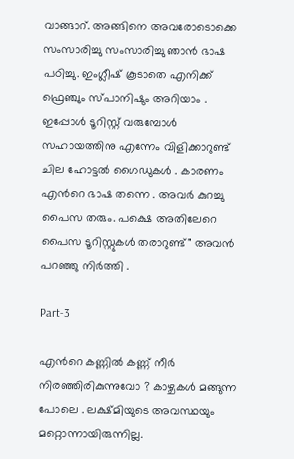വാങ്ങാറ്. അങ്ങിനെ അവരോടൊക്കെ സംസാരിച്ചു സംസാരിച്ചു ഞാന്‍ ഭാഷ പഠിച്ചു. ഇംഗ്ലീഷ് കൂടാതെ എനിക്ക് ഫ്രെഞ്ചും സ്പാനിഷും അറിയാം . ഇപ്പോള്‍ ടൂറിസ്റ്റ് വരുമ്പോള്‍ സഹായത്തിനു എന്നേം വിളിക്കാറുണ്ട് ചില ഹോട്ടല്‍ ഗൈഡുകള്‍ . കാരണം എന്‍റെ ഭാഷ തന്നെ . അവര്‍ കുറച്ചു പൈസ തരും. പക്ഷെ അതിലേറെ പൈസ ടൂറിസ്റ്റുകള്‍ തരാറുണ്ട്" അവന്‍ പറഞ്ഞു നിര്‍ത്തി .

Part-3

എന്‍റെ കണ്ണില്‍ കണ്ണ് നീര്‍ നിരഞ്ഞിരികുന്നുവോ ? കാഴ്ചകള്‍ മങ്ങുന്ന പോലെ . ലക്ഷ്മിയുടെ അവസ്ഥയും മറ്റൊന്നായിരുന്നില്ല.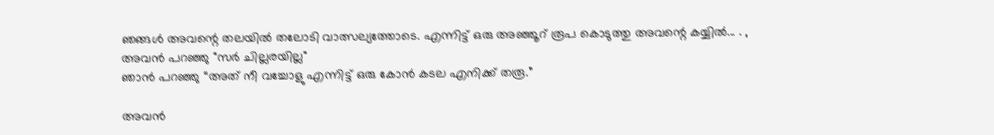ഞങ്ങള്‍ അവന്റെ തലയില്‍ തലോടി വാത്സല്യത്തോടെ. എന്നിട്ട് ഒരു അഞ്ഞൂറ് രൂപ കൊടുത്തു അവന്റെ കയ്യില്‍... . ,
അവന്‍ പറഞ്ഞു "സര്‍ ചില്ലരയില്ല"
ഞാന്‍ പറഞ്ഞു “അത് നീ വച്ചോളു എന്നിട്ട് ഒരു കോന്‍ കടല എനിക്ക് തരൂ.”

അവന്‍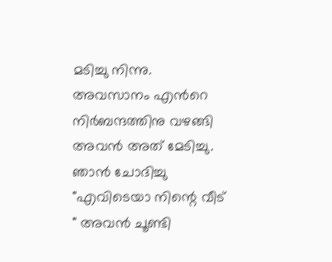മടിച്ചു നിന്നു. അവസാനം എന്‍റെ നിര്‍ബന്ദത്തിനു വഴങ്ങി അവന്‍ അത് മേടിച്ചു. ഞാന്‍ ചോദിച്ചു "എവിടെയാ നിന്റെ വീട് " അവന്‍ ചൂണ്ടി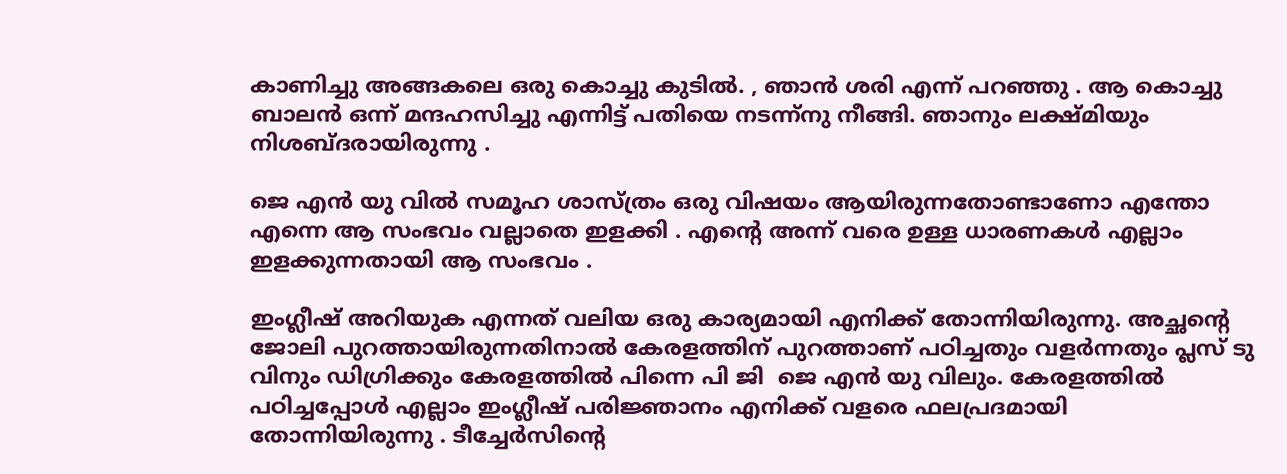കാണിച്ചു അങ്ങകലെ ഒരു കൊച്ചു കുടില്‍. , ഞാന്‍ ശരി എന്ന് പറഞ്ഞു . ആ കൊച്ചു ബാലന്‍ ഒന്ന് മന്ദഹസിച്ചു എന്നിട്ട് പതിയെ നടന്ന്നു നീങ്ങി. ഞാനും ലക്ഷ്മിയും നിശബ്ദരായിരുന്നു .

ജെ എന്‍ യു വില്‍ സമൂഹ ശാസ്ത്രം ഒരു വിഷയം ആയിരുന്നതോണ്ടാണോ എന്തോ എന്നെ ആ സംഭവം വല്ലാതെ ഇളക്കി . എന്‍റെ അന്ന് വരെ ഉള്ള ധാരണകള്‍ എല്ലാം ഇളക്കുന്നതായി ആ സംഭവം .

ഇംഗ്ലീഷ് അറിയുക എന്നത് വലിയ ഒരു കാര്യമായി എനിക്ക് തോന്നിയിരുന്നു. അച്ഛന്റെ ജോലി പുറത്തായിരുന്നതിനാല്‍ കേരളത്തിന്‌ പുറത്താണ് പഠിച്ചതും വളര്‍ന്നതും പ്ലസ് ടു വിനും ഡിഗ്രിക്കും കേരളത്തില്‍ പിന്നെ പി ജി  ജെ എന്‍ യു വിലും. കേരളത്തില്‍ പഠിച്ചപ്പോള്‍ എല്ലാം ഇംഗ്ലീഷ് പരിജ്ഞാനം എനിക്ക് വളരെ ഫലപ്രദമായി തോന്നിയിരുന്നു . ടീച്ചേര്‍സിന്റെ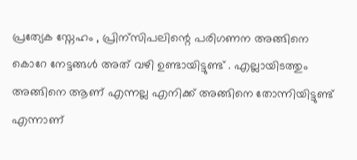പ്രത്യേക സ്നേഹം , പ്രിന്സിപലിന്റെ പരിഗണന അങ്ങിനെ കൊറേ നേട്ടങ്ങള്‍ അത് വഴി ഉണ്ടായിട്ടുണ്ട് . എല്ലായിടത്തും അങ്ങിനെ ആണ് എന്നല്ല എനിക്ക് അങ്ങിനെ തോന്നിയിട്ടുണ്ട് എന്നാണ്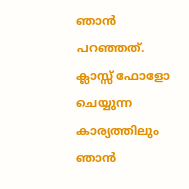ഞാന്‍ പറഞ്ഞത്. ക്ലാസ്സ്‌ ഫോളോ ചെയ്യുന്ന കാര്യത്തിലും ഞാന്‍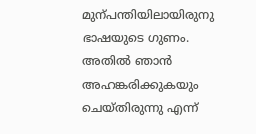മുന്പന്തിയിലായിരുനു ഭാഷയുടെ ഗുണം. അതില്‍ ഞാന്‍ അഹങ്കരിക്കുകയും ചെയ്തിരുന്നു എന്ന്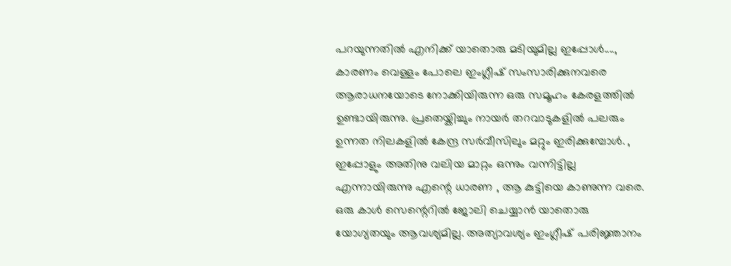പറയുന്നതില്‍ എനിക്ക് യാതൊരു മടിയുമില്ല ഇപ്പോള്‍...., കാരണം വെള്ളം പോലെ ഇംഗ്ലീഷ് സംസാരിക്കുനവരെ ആരാധനയോടെ നോക്കിയിരുന്ന ഒരു സമൂഹം കേരളത്തില്‍ ഉണ്ടായിരുന്നു. പ്രതെയ്കിച്ചും നായര്‍ തറവാടുകളില്‍ പലരും ഉന്നത നിലകളില്‍ കേന്ദ്ര സര്‍വീസിലും മറ്റും ഇരിക്കുമ്പോള്‍. , ഇപ്പോളും അതിനു വലിയ മാറ്റം ഒന്നും വന്നിട്ടില്ല എന്നായിരുന്നു എന്റെ ധാരണ , ആ കുട്ടിയെ കാണുന്ന വരെ. ഒരു കാള്‍ സെന്റെറില്‍ ജോലി ചെയ്യാന്‍ യാതൊരു യോഗ്യതയും ആവശ്യമില്ല. അത്യാവശ്യം ഇംഗ്ലീഷ് പരിജ്ഞാനം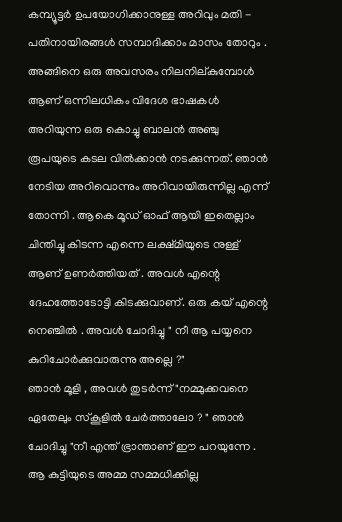കമ്പ്യൂട്ടര്‍ ഉപയോഗിക്കാനുള്ള അറിവും മതി - പതിനായിരങ്ങള്‍ സമ്പാദിക്കാം മാസം തോറും . അങ്ങിനെ ഒരു അവസരം നിലനില്കുമ്പോള്‍ ആണ് ഒന്നിലധികം വിദേശ ഭാഷകള്‍ അറിയുന്ന ഒരു കൊച്ചു ബാലന്‍ അഞ്ചു രൂപയുടെ കടല വില്‍ക്കാന്‍ നടക്കുന്നത്. ഞാന്‍ നേടിയ അറിവൊന്നും അറിവായിരുന്നില്ല എന്ന് തോന്നി . ആകെ മൂഡ്‌ ഓഫ്‌ ആയി ഇതെല്ലാം ചിന്തിച്ചു കിടന്ന എന്നെ ലക്ഷ്മിയുടെ നുള്ള് ആണ് ഉണര്‍ത്തിയത് . അവള്‍ എന്റെ ദേഹത്തോടോട്ടി കിടക്കുവാണ്. ഒരു കയ് എന്റെ നെഞ്ചില്‍ . അവള്‍ ചോദിച്ചു " നീ ആ പയ്യനെ കുറിചോര്‍ക്കുവാരുന്നു അല്ലെ ?"
ഞാന്‍ മൂളി , അവള്‍ തുടര്‍ന്ന് "നമ്മുക്കവനെ ഏതേലും സ്കൂളില്‍ ചേര്‍ത്താലോ ? " ഞാന്‍ ചോദിച്ചു "നീ എന്ത് ഭ്രാന്താണ് ഈ പറയുന്നേ . ആ കുട്ടിയുടെ അമ്മ സമ്മധിക്കില്ല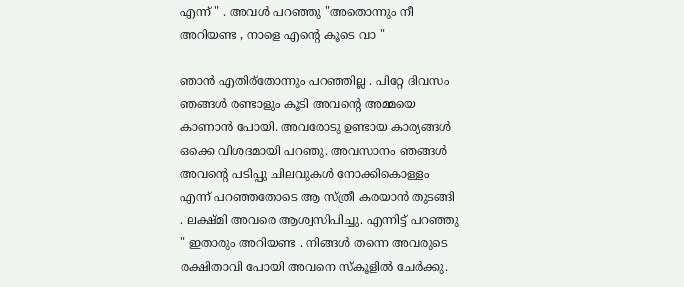എന്ന് " . അവള്‍ പറഞ്ഞു "അതൊന്നും നീ അറിയണ്ട , നാളെ എന്റെ കൂടെ വാ "

ഞാന്‍ എതിര്തോന്നും പറഞ്ഞില്ല . പിറ്റേ ദിവസം ഞങ്ങള്‍ രണ്ടാളും കൂടി അവന്റെ അമ്മയെ കാണാന്‍ പോയി. അവരോടു ഉണ്ടായ കാര്യങ്ങള്‍ ഒക്കെ വിശദമായി പറഞു. അവസാനം ഞങ്ങള്‍ അവന്റെ പടിപ്പു ചിലവുകള്‍ നോക്കികൊള്ളം എന്ന് പറഞ്ഞതോടെ ആ സ്ത്രീ കരയാന്‍ തുടങ്ങി . ലക്ഷ്മി അവരെ ആശ്വസിപിച്ചു. എന്നിട്ട് പറഞ്ഞു " ഇതാരും അറിയണ്ട . നിങ്ങള്‍ തന്നെ അവരുടെ രക്ഷിതാവി പോയി അവനെ സ്കൂളില്‍ ചേര്‍ക്കു.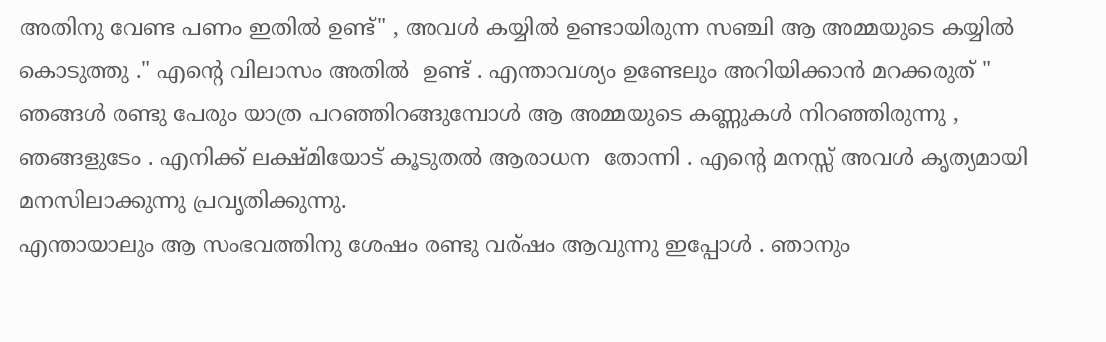അതിനു വേണ്ട പണം ഇതില്‍ ഉണ്ട്" , അവള്‍ കയ്യില്‍ ഉണ്ടായിരുന്ന സഞ്ചി ആ അമ്മയുടെ കയ്യില്‍ കൊടുത്തു ." എന്റെ വിലാസം അതില്‍  ഉണ്ട് . എന്താവശ്യം ഉണ്ടേലും അറിയിക്കാന്‍ മറക്കരുത് " ഞങ്ങള്‍ രണ്ടു പേരും യാത്ര പറഞ്ഞിറങ്ങുമ്പോള്‍ ആ അമ്മയുടെ കണ്ണുകള്‍ നിറഞ്ഞിരുന്നു , ഞങ്ങളുടേം . എനിക്ക് ലക്ഷ്മിയോട് കൂടുതല്‍ ആരാധന  തോന്നി . എന്റെ മനസ്സ് അവള്‍ കൃത്യമായി മനസിലാക്കുന്നു പ്രവൃതിക്കുന്നു.
എന്തായാലും ആ സംഭവത്തിനു ശേഷം രണ്ടു വര്ഷം ആവുന്നു ഇപ്പോള്‍ . ഞാനും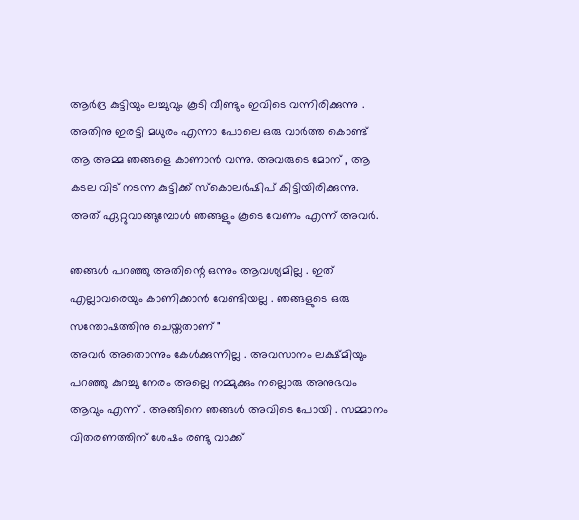ആര്‍ദ്ര കുട്ടിയും ലച്ചുവും കൂടി വീണ്ടും ഇവിടെ വന്നിരിക്കുന്നു . അതിനു ഇരട്ടി മധുരം എന്നാ പോലെ ഒരു വാര്‍ത്ത കൊണ്ട് ആ അമ്മ ഞങ്ങളെ കാണാന്‍ വന്നു. അവരുടെ മോന് , ആ കടല വിട് നടന്ന കുട്ടിക്ക് സ്കൊലര്‍ഷിപ് കിട്ടിയിരിക്കുന്നു. അത് ഏറ്റുവാങ്ങുമ്പോള്‍ ഞങ്ങളും കൂടെ വേണം എന്ന് അവര്‍.

ഞങ്ങള്‍ പറഞ്ഞു അതിന്റെ ഒന്നും ആവശ്യമില്ല . ഇത് എല്ലാവരെയും കാണിക്കാന്‍ വേണ്ടിയല്ല . ഞങ്ങളുടെ ഒരു സന്തോഷത്തിനു ചെയ്തതാണ് "
അവര്‍ അതൊന്നും കേള്‍ക്കുന്നില്ല . അവസാനം ലക്ഷ്മിയും പറഞ്ഞു കുറച്ചു നേരം അല്ലെ നമ്മുക്കും നല്ലൊരു അനുഭവം ആവും എന്ന് . അങ്ങിനെ ഞങ്ങള്‍ അവിടെ പോയി . സമ്മാനം വിതരണത്തിന് ശേഷം രണ്ടു വാക്ക്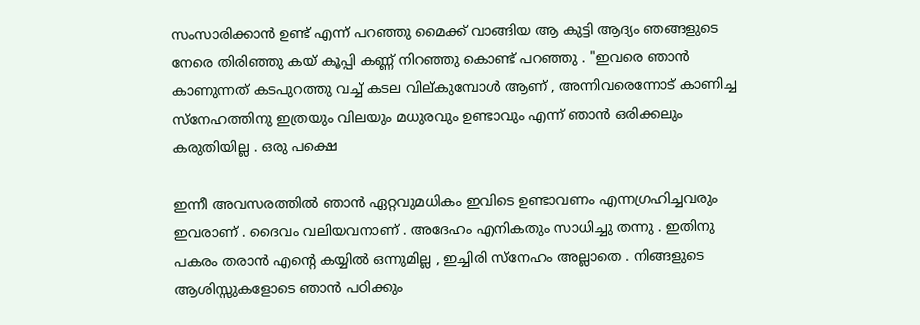സംസാരിക്കാന്‍ ഉണ്ട് എന്ന് പറഞ്ഞു മൈക്ക് വാങ്ങിയ ആ കുട്ടി ആദ്യം ഞങ്ങളുടെ നേരെ തിരിഞ്ഞു കയ് കൂപ്പി കണ്ണ് നിറഞ്ഞു കൊണ്ട് പറഞ്ഞു . "ഇവരെ ഞാന്‍ കാണുന്നത് കടപുറത്തു വച്ച് കടല വില്കുമ്പോള്‍ ആണ് , അന്നിവരെന്നോട് കാണിച്ച സ്നേഹത്തിനു ഇത്രയും വിലയും മധുരവും ഉണ്ടാവും എന്ന് ഞാന്‍ ഒരിക്കലും കരുതിയില്ല . ഒരു പക്ഷെ

ഇന്നീ അവസരത്തില്‍ ഞാന്‍ ഏറ്റവുമധികം ഇവിടെ ഉണ്ടാവണം എന്നഗ്രഹിച്ചവരും ഇവരാണ് . ദൈവം വലിയവനാണ്‌ . അദേഹം എനികതും സാധിച്ചു തന്നു . ഇതിനു പകരം തരാന്‍ എന്റെ കയ്യില്‍ ഒന്നുമില്ല , ഇച്ചിരി സ്നേഹം അല്ലാതെ . നിങ്ങളുടെ ആശിസ്സുകളോടെ ഞാന്‍ പഠിക്കും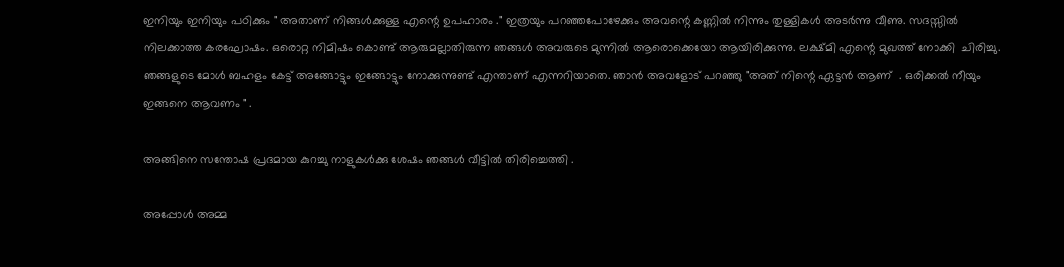ഇനിയും ഇനിയും പഠിക്കും " അതാണ് നിങ്ങള്‍ക്കുള്ള എന്റെ ഉപഹാരം ." ഇത്രയും പറഞ്ഞപോഴേക്കും അവന്റെ കണ്ണില്‍ നിന്നും തുള്ളികള്‍ അടര്‍ന്നു വീണു. സദസ്സില്‍ നിലക്കാത്ത കരഘോഷം. ഒരൊറ്റ നിമിഷം കൊണ്ട് ആരുമല്ലാതിരുന്ന ഞങ്ങള്‍ അവരുടെ മുന്നില്‍ ആരൊക്കെയോ ആയിരിക്കുന്നു. ലക്ഷ്മി എന്റെ മുഖത്ത് നോക്കി  ചിരിച്ചു. ഞങ്ങളുടെ മോള്‍ ബഹളം കേട്ട് അങ്ങോട്ടും ഇങ്ങോട്ടും നോക്കുന്നുണ്ട് എന്താണ് എന്നറിയാതെ. ഞാന്‍ അവളോട്‌ പറഞ്ഞു "അത് നിന്റെ ഏട്ടന്‍ ആണ്  . ഒരിക്കല്‍ നീയും ഇങ്ങനെ ആവണം " .

അങ്ങിനെ സന്തോഷ പ്രദമായ കുറച്ചു നാളുകള്‍ക്കു ശേഷം ഞങ്ങള്‍ വീട്ടില്‍ തിരിച്ചെത്തി .

അപ്പോള്‍ അമ്മ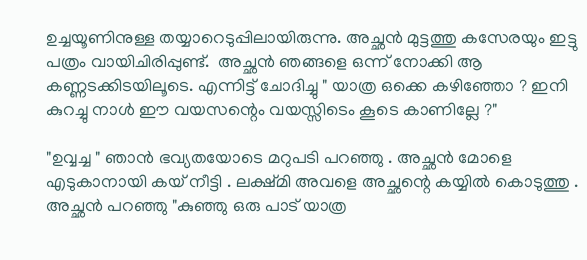ഉച്ചയൂണിനുള്ള തയ്യാറെടുപ്പിലായിരുന്നു. അച്ഛന്‍ മുട്ടത്തു കസേരയും ഇട്ടു പത്രം വായിചിരിപ്പുണ്ട്.  അച്ഛന്‍ ഞങ്ങളെ ഒന്ന് നോക്കി ആ കണ്ണടക്കിടയിലൂടെ. എന്നിട്ട് ചോദിച്ചു " യാത്ര ഒക്കെ കഴിഞ്ഞോ ? ഇനി കുറച്ചു നാള്‍ ഈ വയസന്റെം വയസ്സിടെം കൂടെ കാണില്ലേ ?"

"ഉവ്വച്ച " ഞാന്‍ ഭവ്യതയോടെ മറുപടി പറഞ്ഞു . അച്ഛന്‍ മോളെ എടുകാനായി കയ് നീട്ടി . ലക്ഷ്മി അവളെ അച്ഛന്റെ കയ്യില്‍ കൊടുത്തു . അച്ഛന്‍ പറഞ്ഞു "കുഞ്ഞു ഒരു പാട് യാത്ര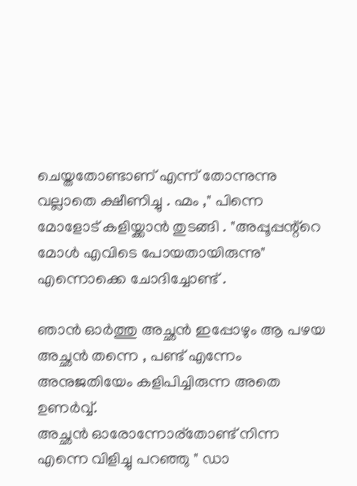ചെയ്തതോണ്ടാണ് എന്ന് തോന്നുന്നു വല്ലാതെ ക്ഷീണിച്ചു . ഹ്മം ," പിന്നെ മോളോട് കളിയ്ക്കാന്‍ തുടങ്ങി . "അപ്പൂപ്പന്റ്റെ മോള്‍ എവിടെ പോയതായിരുന്നു" എന്നൊക്കെ ചോദിച്ചോണ്ട് .

ഞാന്‍ ഓര്‍ത്തു അച്ഛന്‍ ഇപ്പോഴും ആ പഴയ അച്ഛന്‍ തന്നെ , പണ്ട് എന്നേം അനുജതിയേം കളിപിച്ചിരുന്ന അതെ ഉണര്‍വ്വ്.
അച്ഛന്‍ ഓരോന്നോര്തോണ്ട് നിന്ന എന്നെ വിളിച്ചു പറഞ്ഞു " ഡാ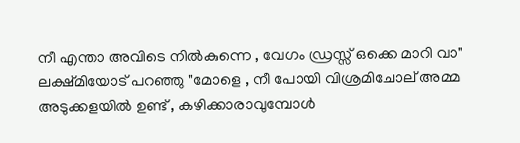നീ എന്താ അവിടെ നില്‍കുന്നെ , വേഗം ഡ്രസ്സ്‌ ഒക്കെ മാറി വാ"
ലക്ഷ്മിയോട് പറഞ്ഞു "മോളെ , നീ പോയി വിശ്രമിചോല് അമ്മ അടുക്കളയില്‍ ഉണ്ട് , കഴിക്കാരാവുമ്പോള്‍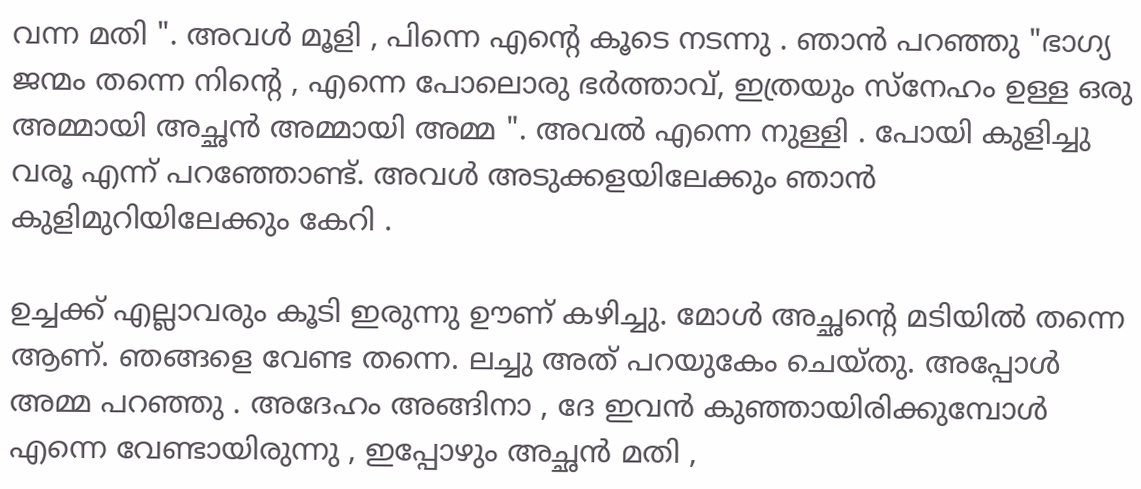വന്ന മതി ". അവള്‍ മൂളി , പിന്നെ എന്റെ കൂടെ നടന്നു . ഞാന്‍ പറഞ്ഞു "ഭാഗ്യ ജന്മം തന്നെ നിന്റെ , എന്നെ പോലൊരു ഭര്‍ത്താവ്, ഇത്രയും സ്നേഹം ഉള്ള ഒരു അമ്മായി അച്ഛന്‍ അമ്മായി അമ്മ ". അവല്‍ എന്നെ നുള്ളി . പോയി കുളിച്ചു വരൂ എന്ന് പറഞ്ഞോണ്ട്. അവള്‍ അടുക്കളയിലേക്കും ഞാന്‍ കുളിമുറിയിലേക്കും കേറി .

ഉച്ചക്ക് എല്ലാവരും കൂടി ഇരുന്നു ഊണ് കഴിച്ചു. മോള്‍ അച്ഛന്റെ മടിയില്‍ തന്നെ ആണ്. ഞങ്ങളെ വേണ്ട തന്നെ. ലച്ചു അത് പറയുകേം ചെയ്തു. അപ്പോള്‍ അമ്മ പറഞ്ഞു . അദേഹം അങ്ങിനാ , ദേ ഇവന്‍ കുഞ്ഞായിരിക്കുമ്പോള്‍ എന്നെ വേണ്ടായിരുന്നു , ഇപ്പോഴും അച്ഛന്‍ മതി ,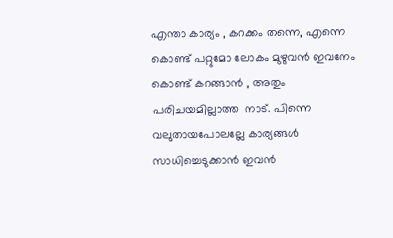എന്താ കാര്യം , കറക്കം തന്നെ, എന്നെ കൊണ്ട് പറ്റുമോ ലോകം മുഴുവന്‍ ഇവനേം കൊണ്ട് കറങ്ങാന്‍ , അതും പരിചയമില്ലാത്ത  നാട്. പിന്നെ വലുതായപോലല്ലേ കാര്യങ്ങള്‍ സാധിച്ചെടുക്കാന്‍ ഇവന്‍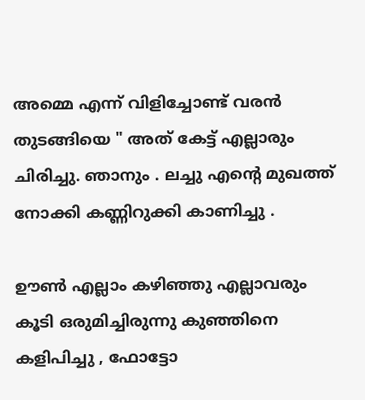അമ്മെ എന്ന് വിളിച്ചോണ്ട് വരന്‍ തുടങ്ങിയെ " അത് കേട്ട് എല്ലാരും ചിരിച്ചു. ഞാനും . ലച്ചു എന്റെ മുഖത്ത് നോക്കി കണ്ണിറുക്കി കാണിച്ചു .

ഊണ്‍ എല്ലാം കഴിഞ്ഞു എല്ലാവരും കൂടി ഒരുമിച്ചിരുന്നു കുഞ്ഞിനെ കളിപിച്ചു , ഫോട്ടോ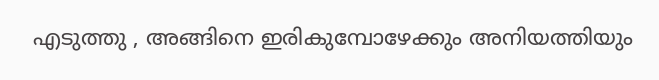എടുത്തു , അങ്ങിനെ ഇരികുമ്പോഴേക്കും അനിയത്തിയും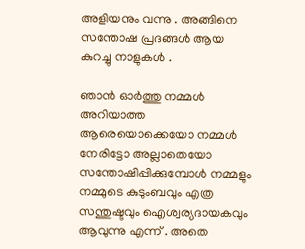അളിയനും വന്നു . അങ്ങിനെ സന്തോഷ പ്രദങ്ങള്‍ ആയ കുറച്ചു നാളുകള്‍ .

ഞാന്‍ ഓര്‍ത്തു നമ്മള്‍ അറിയാത്ത ആരെയൊക്കെയോ നമ്മള്‍ നേരിട്ടോ അല്ലാതെയോ സന്തോഷിപ്പിക്കുമ്പോള്‍ നമ്മളും നമ്മുടെ കുടുംബവും എത്ര സന്തുഷ്ടവും ഐശ്വര്യദായകവും ആവുന്നു എന്ന് . അതെ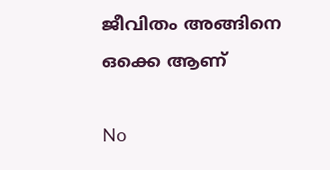ജീവിതം അങ്ങിനെ ഒക്കെ ആണ്

No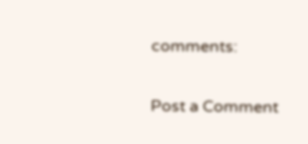comments:

Post a Comment